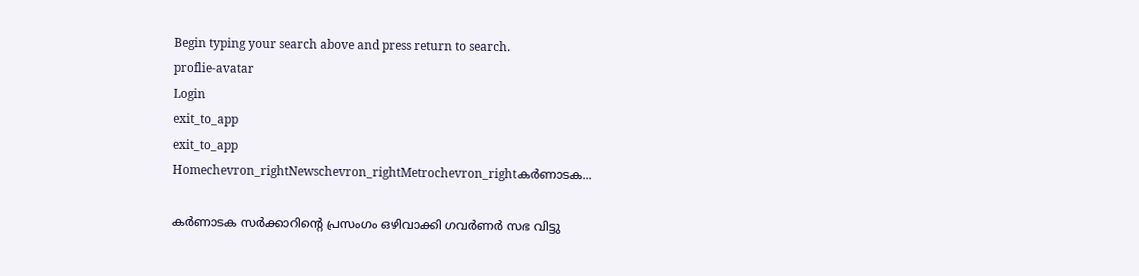Begin typing your search above and press return to search.
proflie-avatar
Login
exit_to_app
exit_to_app
Homechevron_rightNewschevron_rightMetrochevron_rightകർണാടക...

കർണാടക സർക്കാറിന്റെ പ്രസംഗം ഒഴിവാക്കി ഗവർണർ സഭ വിട്ടു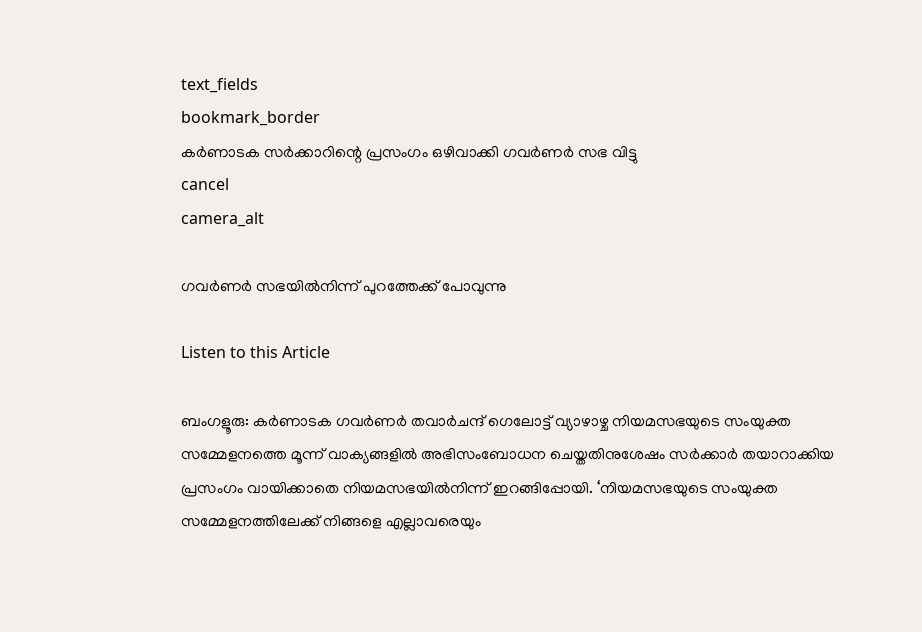text_fields
bookmark_border
കർണാടക സർക്കാറിന്റെ പ്രസംഗം ഒഴിവാക്കി ഗവർണർ സഭ വിട്ടു
cancel
camera_alt

ഗവർണർ സഭയിൽനിന്ന് പുറത്തേക്ക് പോവുന്നു

Listen to this Article

ബംഗളൂരു: കർണാടക ഗവർണർ തവാർചന്ദ് ഗെലോട്ട് വ്യാഴാഴ്ച നിയമസഭയുടെ സംയുക്ത സമ്മേളനത്തെ മൂന്ന് വാക്യങ്ങളിൽ അഭിസംബോധന ചെയ്തതിനുശേഷം സർക്കാർ തയാറാക്കിയ പ്രസംഗം വായിക്കാതെ നിയമസഭയിൽനിന്ന് ഇറങ്ങിപ്പോയി. ‘നിയമസഭയുടെ സംയുക്ത സമ്മേളനത്തിലേക്ക് നിങ്ങളെ എല്ലാവരെയും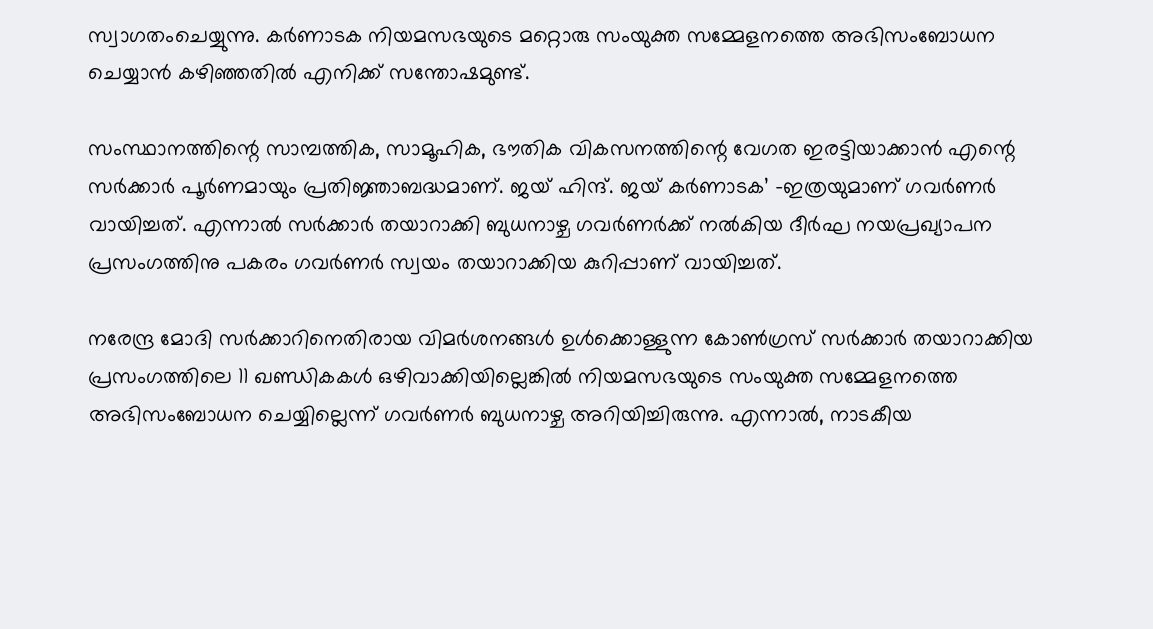സ്വാഗതംചെയ്യുന്നു. കർണാടക നിയമസഭയുടെ മറ്റൊരു സംയുക്ത സമ്മേളനത്തെ അഭിസംബോധന ചെയ്യാൻ കഴിഞ്ഞതിൽ എനിക്ക് സന്തോഷമുണ്ട്.

സംസ്ഥാനത്തിന്റെ സാമ്പത്തിക, സാമൂഹിക, ഭൗതിക വികസനത്തിന്റെ വേഗത ഇരട്ടിയാക്കാൻ എന്റെ സർക്കാർ പൂർണമായും പ്രതിജ്ഞാബദ്ധമാണ്. ജയ് ഹിന്ദ്. ജയ് കർണാടക’ -ഇത്രയുമാണ് ഗവർണർ വായിച്ചത്. എന്നാൽ സർക്കാർ തയാറാക്കി ബുധനാഴ്ച ഗവർണർക്ക് നൽകിയ ദീർഘ നയപ്രഖ്യാപന പ്രസംഗത്തിനു പകരം ഗവർണർ സ്വയം തയാറാക്കിയ കുറിപ്പാണ് വായിച്ചത്.

നരേന്ദ്ര മോദി സർക്കാറിനെതിരായ വിമർശനങ്ങൾ ഉൾക്കൊള്ളുന്ന കോൺഗ്രസ് സർക്കാർ തയാറാക്കിയ പ്രസംഗത്തിലെ 11 ഖണ്ഡികകൾ ഒഴിവാക്കിയില്ലെങ്കിൽ നിയമസഭയുടെ സംയുക്ത സമ്മേളനത്തെ അഭിസംബോധന ചെയ്യില്ലെന്ന് ഗവർണർ ബുധനാഴ്ച അറിയിച്ചിരുന്നു. എന്നാൽ, നാടകീയ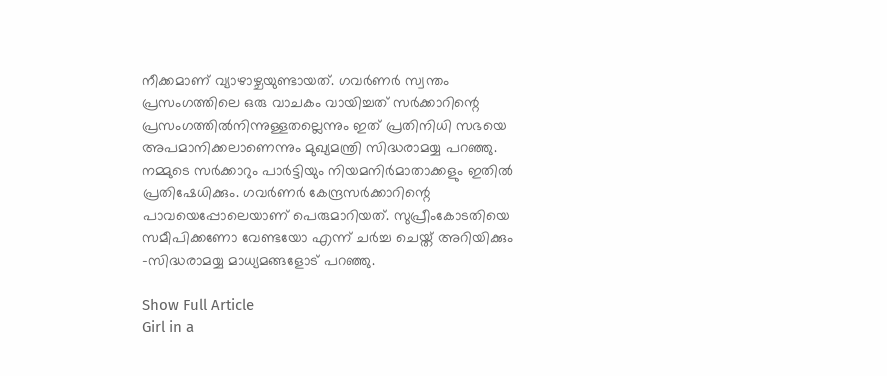നീക്കമാണ് വ്യാഴാഴ്ചയുണ്ടായത്. ഗവർണർ സ്വന്തം പ്രസംഗത്തിലെ ഒരു വാചകം വായിച്ചത് സർക്കാറിന്റെ പ്രസംഗത്തിൽനിന്നുള്ളതല്ലെന്നും ഇത് പ്രതിനിധി സഭയെ അപമാനിക്കലാണെന്നും മുഖ്യമന്ത്രി സിദ്ധരാമയ്യ പറഞ്ഞു. നമ്മുടെ സർക്കാറും പാർട്ടിയും നിയമനിർമാതാക്കളും ഇതിൽ പ്രതിഷേധിക്കും. ഗവർണർ കേന്ദ്രസർക്കാറിന്റെ പാവയെപ്പോലെയാണ് പെരുമാറിയത്. സുപ്രീംകോടതിയെ സമീപിക്കണോ വേണ്ടയോ എന്ന് ചർച്ച ചെയ്ത് അറിയിക്കും -സിദ്ധരാമയ്യ മാധ്യമങ്ങളോട് പറഞ്ഞു.

Show Full Article
Girl in a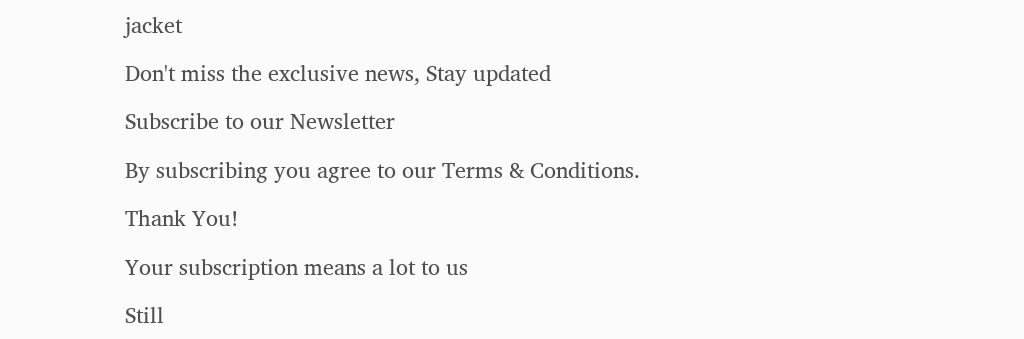jacket

Don't miss the exclusive news, Stay updated

Subscribe to our Newsletter

By subscribing you agree to our Terms & Conditions.

Thank You!

Your subscription means a lot to us

Still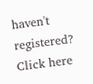haven't registered? Click here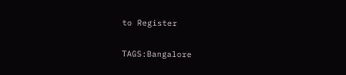to Register

TAGS:Bangalore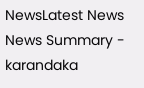NewsLatest News
News Summary - karandaka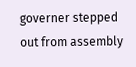governer stepped out from assembly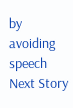by avoiding speech
Next Story